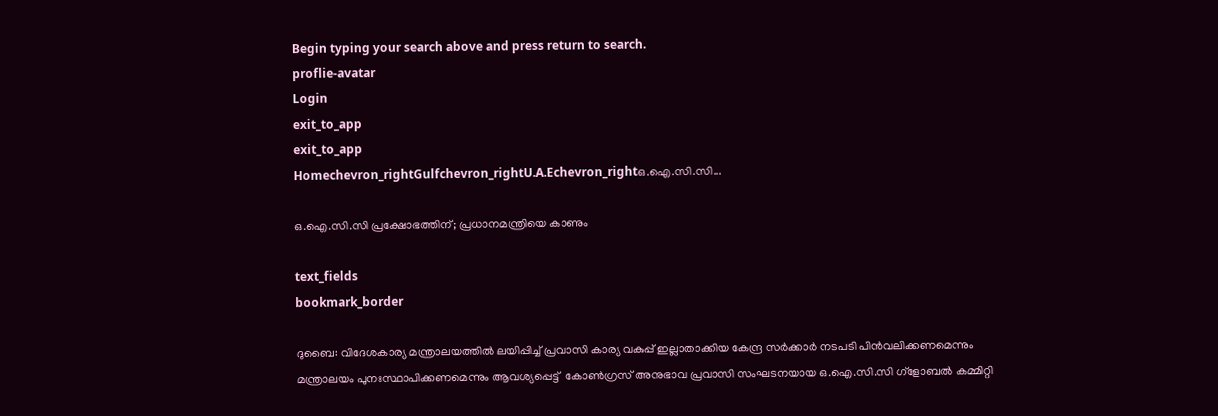Begin typing your search above and press return to search.
proflie-avatar
Login
exit_to_app
exit_to_app
Homechevron_rightGulfchevron_rightU.A.Echevron_rightഒ.ഐ.സി.സി...

ഒ.ഐ.സി.സി പ്രക്ഷോഭത്തിന്; പ്രധാനമന്ത്രിയെ കാണും

text_fields
bookmark_border

ദുബൈ: വിദേശകാര്യ മന്ത്രാലയത്തില്‍ ലയിപ്പിച്ച് പ്രവാസി കാര്യ വകുപ്പ് ഇല്ലാതാക്കിയ കേന്ദ്ര സര്‍ക്കാര്‍ നടപടി പിന്‍വലിക്കണമെന്നും മന്ത്രാലയം പുനഃസ്ഥാപിക്കണമെന്നും ആവശ്യപ്പെട്ട്  കോണ്‍ഗ്രസ് അനുഭാവ പ്രവാസി സംഘടനയായ ഒ.ഐ.സി.സി ഗ്ളോബല്‍ കമ്മിറ്റി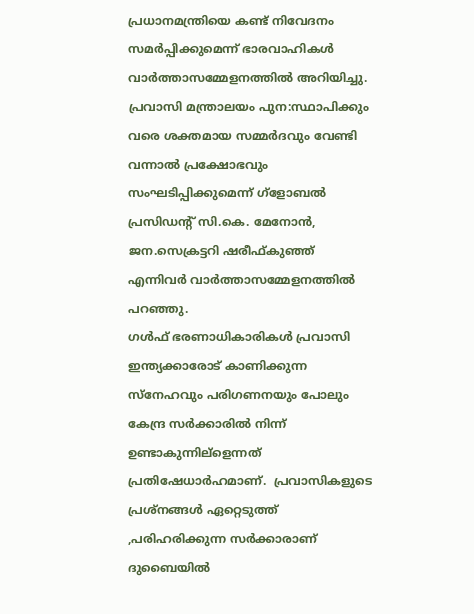പ്രധാനമന്ത്രിയെ കണ്ട് നിവേദനം സമര്‍പ്പിക്കുമെന്ന് ഭാരവാഹികള്‍ വാര്‍ത്താസമ്മേളനത്തില്‍ അറിയിച്ചു. പ്രവാസി മന്ത്രാലയം പുന:സ്ഥാപിക്കും വരെ ശക്തമായ സമ്മര്‍ദവും വേണ്ടി വന്നാല്‍ പ്രക്ഷോഭവും സംഘടിപ്പിക്കുമെന്ന് ഗ്ളോബല്‍ പ്രസിഡന്‍റ് സി.കെ. മേനോന്‍, ജന.സെക്രട്ടറി ഷരീഫ്കുഞ്ഞ് എന്നിവര്‍ വാര്‍ത്താസമ്മേളനത്തില്‍ പറഞ്ഞു.
ഗള്‍ഫ് ഭരണാധികാരികള്‍ പ്രവാസി ഇന്ത്യക്കാരോട് കാണിക്കുന്ന സ്നേഹവും പരിഗണനയും പോലും കേന്ദ്ര സര്‍ക്കാരില്‍ നിന്ന് ഉണ്ടാകുന്നില്ളെന്നത് പ്രതിഷേധാര്‍ഹമാണ്.  പ്രവാസികളുടെ പ്രശ്നങ്ങള്‍ ഏറ്റെടുത്ത് ,പരിഹരിക്കുന്ന സര്‍ക്കാരാണ് ദുബൈയില്‍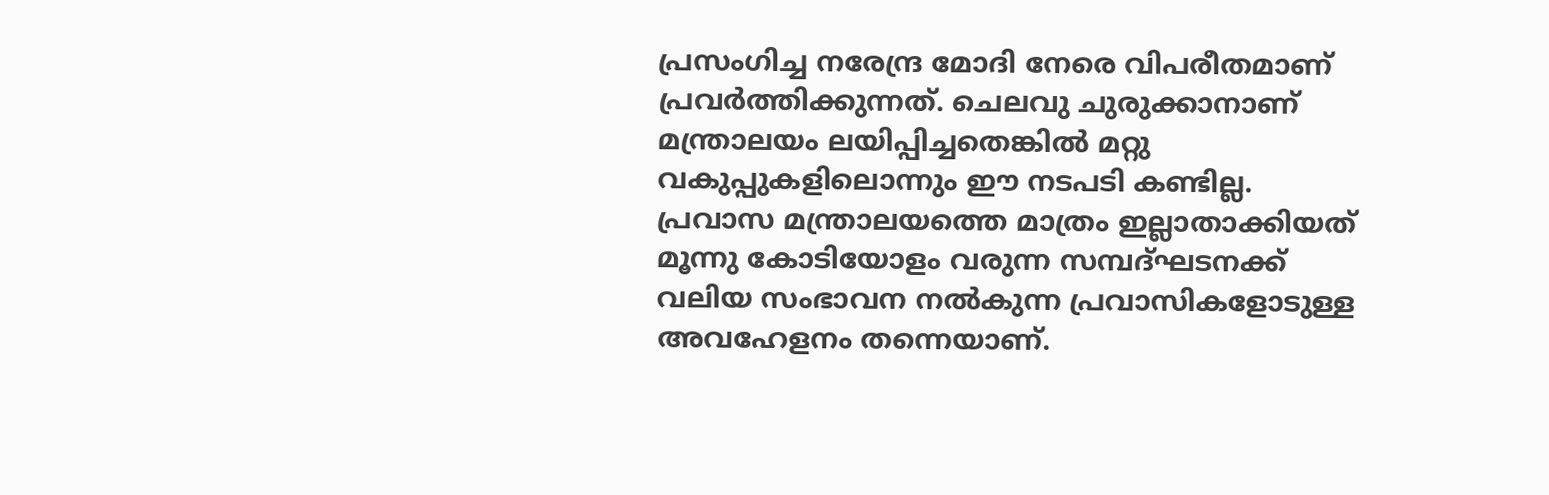പ്രസംഗിച്ച നരേന്ദ്ര മോദി നേരെ വിപരീതമാണ് പ്രവര്‍ത്തിക്കുന്നത്. ചെലവു ചുരുക്കാനാണ് മന്ത്രാലയം ലയിപ്പിച്ചതെങ്കില്‍ മറ്റു വകുപ്പുകളിലൊന്നും ഈ നടപടി കണ്ടില്ല. പ്രവാസ മന്ത്രാലയത്തെ മാത്രം ഇല്ലാതാക്കിയത് മൂന്നു കോടിയോളം വരുന്ന സമ്പദ്ഘടനക്ക് വലിയ സംഭാവന നല്‍കുന്ന പ്രവാസികളോടുള്ള അവഹേളനം തന്നെയാണ്.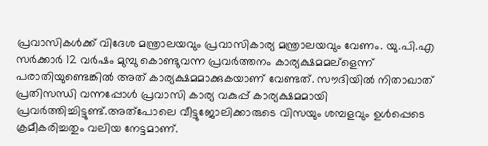പ്രവാസികള്‍ക്ക് വിദേശ മന്ത്രാലയവും പ്രവാസികാര്യ മന്ത്രാലയവും വേണം. യു.പി.എ സര്‍ക്കാര്‍ 12 വര്‍ഷം മുമ്പു കൊണ്ടുവന്ന പ്രവര്‍ത്തനം കാര്യക്ഷമമല്ളെന്ന് പരാതിയുണ്ടെങ്കില്‍ അത് കാര്യക്ഷമമാക്കുകയാണ് വേണ്ടത്. സൗദിയില്‍ നിതാഖാത് പ്രതിസന്ധി വന്നപ്പോള്‍ പ്രവാസി കാര്യ വകുപ്പ് കാര്യക്ഷമമായി പ്രവര്‍ത്തിച്ചിട്ടുണ്ട്.അത്പോലെ വീട്ടുജോലിക്കാരുടെ വിസയും ശമ്പളവും ഉള്‍പ്പെടെ ക്രമീകരിച്ചതും വലിയ നേട്ടമാണ്.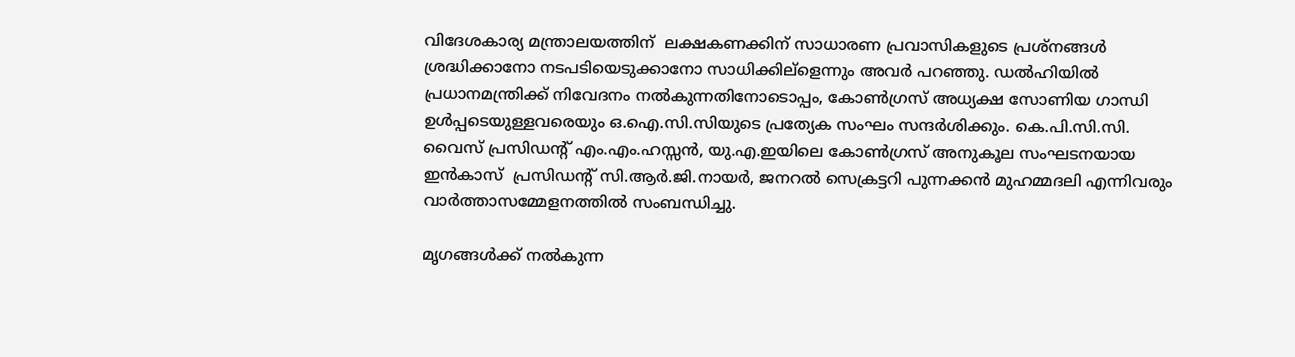വിദേശകാര്യ മന്ത്രാലയത്തിന്  ലക്ഷകണക്കിന് സാധാരണ പ്രവാസികളുടെ പ്രശ്നങ്ങള്‍ ശ്രദ്ധിക്കാനോ നടപടിയെടുക്കാനോ സാധിക്കില്ളെന്നും അവര്‍ പറഞ്ഞു. ഡല്‍ഹിയില്‍ പ്രധാനമന്ത്രിക്ക് നിവേദനം നല്‍കുന്നതിനോടൊപ്പം, കോണ്‍ഗ്രസ് അധ്യക്ഷ സോണിയ ഗാന്ധി ഉള്‍പ്പടെയുള്ളവരെയും ഒ.ഐ.സി.സിയുടെ പ്രത്യേക സംഘം സന്ദര്‍ശിക്കും. കെ.പി.സി.സി. വൈസ് പ്രസിഡന്‍റ് എം.എം.ഹസ്സന്‍, യു.എ.ഇയിലെ കോണ്‍ഗ്രസ് അനുകൂല സംഘടനയായ ഇന്‍കാസ്  പ്രസിഡന്‍റ് സി.ആര്‍.ജി.നായര്‍, ജനറല്‍ സെക്രട്ടറി പുന്നക്കന്‍ മുഹമ്മദലി എന്നിവരും വാര്‍ത്താസമ്മേളനത്തില്‍ സംബന്ധിച്ചു.

മൃഗങ്ങള്‍ക്ക് നല്‍കുന്ന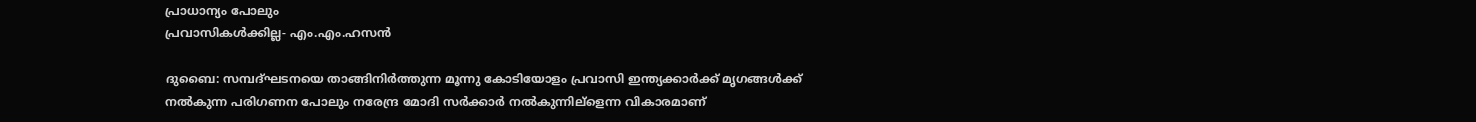പ്രാധാന്യം പോലും
പ്രവാസികള്‍ക്കില്ല- എം.എം.ഹസന്‍

ദുബൈ: സമ്പദ്ഘടനയെ താങ്ങിനിര്‍ത്തുന്ന മൂന്നു കോടിയോളം പ്രവാസി ഇന്ത്യക്കാര്‍ക്ക് മൃഗങ്ങള്‍ക്ക് നല്‍കുന്ന പരിഗണന പോലും നരേന്ദ്ര മോദി സര്‍ക്കാര്‍ നല്‍കുന്നില്ളെന്ന വികാരമാണ്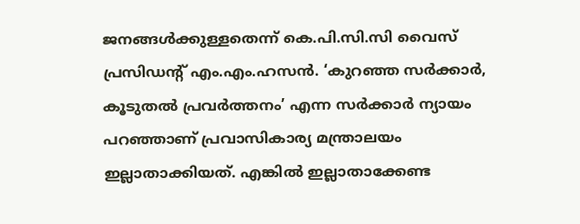ജനങ്ങള്‍ക്കുള്ളതെന്ന് കെ.പി.സി.സി വൈസ് പ്രസിഡന്‍റ് എം.എം.ഹസന്‍. ‘കുറഞ്ഞ സര്‍ക്കാര്‍, കൂടുതല്‍ പ്രവര്‍ത്തനം’ എന്ന സര്‍ക്കാര്‍ ന്യായം പറഞ്ഞാണ് പ്രവാസികാര്യ മന്ത്രാലയം ഇല്ലാതാക്കിയത്. എങ്കില്‍ ഇല്ലാതാക്കേണ്ട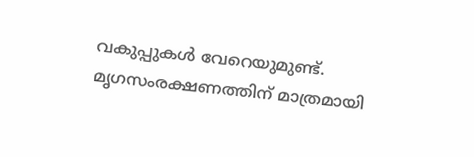വകുപ്പുകള്‍ വേറെയുമുണ്ട്. മൃഗസംരക്ഷണത്തിന് മാത്രമായി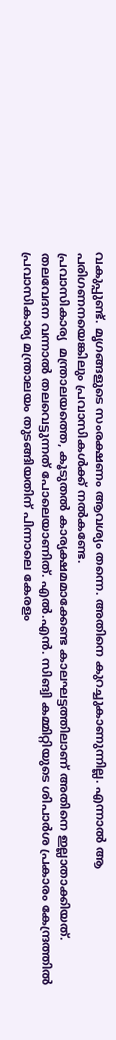വകുപ്പുണ്ട്. മൃഗങ്ങളുടെ സംരക്ഷണം ആവശ്യം തന്നെ. അതിനെ കുറച്ചുകാണുന്നില്ല. എന്നാല്‍ ആ പരിഗണനയെങ്കിലും പ്രവാസികള്‍ക്ക് നല്‍കണ്ടേ.
പ്രവാസികാര്യ  മന്ത്രാലയത്തെ, കൂടുതല്‍ കാര്യക്ഷമമാക്കേണ്ട കാലഘട്ടത്തിലാണ് അതിനെ ഇല്ലാതാക്കിയത്. തലവേദന വന്നാല്‍ തലവെട്ടുന്നത് പോലെയാണിത്. എല്‍.എന്‍. സിങ്വി കമ്മിറ്റിയുടെ ശിപാര്‍ശ പ്രകാരം കേന്ദ്രത്തില്‍  പ്രവാസികാര്യ മന്ത്രാലയം തുടങ്ങിയതിന് പിന്നാലെ കേരളം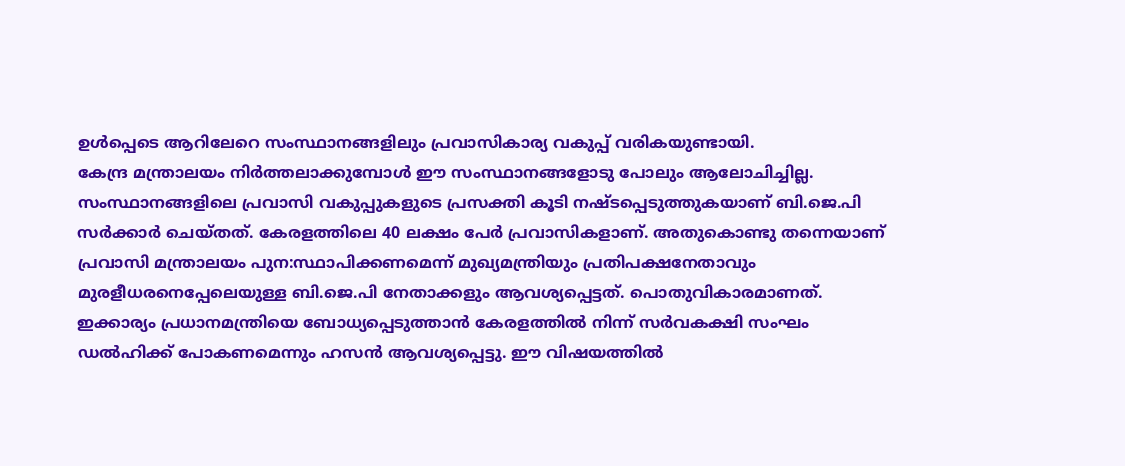ഉള്‍പ്പെടെ ആറിലേറെ സംസ്ഥാനങ്ങളിലും പ്രവാസികാര്യ വകുപ്പ് വരികയുണ്ടായി.
കേന്ദ്ര മന്ത്രാലയം നിര്‍ത്തലാക്കുമ്പോള്‍ ഈ സംസ്ഥാനങ്ങളോടു പോലും ആലോചിച്ചില്ല. സംസ്ഥാനങ്ങളിലെ പ്രവാസി വകുപ്പുകളുടെ പ്രസക്തി കൂടി നഷ്ടപ്പെടുത്തുകയാണ് ബി.ജെ.പി സര്‍ക്കാര്‍ ചെയ്തത്. കേരളത്തിലെ 40 ലക്ഷം പേര്‍ പ്രവാസികളാണ്. അതുകൊണ്ടു തന്നെയാണ് പ്രവാസി മന്ത്രാലയം പുന:സ്ഥാപിക്കണമെന്ന് മുഖ്യമന്ത്രിയും പ്രതിപക്ഷനേതാവും മുരളീധരനെപ്പേലെയുള്ള ബി.ജെ.പി നേതാക്കളും ആവശ്യപ്പെട്ടത്. പൊതുവികാരമാണത്.
ഇക്കാര്യം പ്രധാനമന്ത്രിയെ ബോധ്യപ്പെടുത്താന്‍ കേരളത്തില്‍ നിന്ന് സര്‍വകക്ഷി സംഘം ഡല്‍ഹിക്ക് പോകണമെന്നും ഹസന്‍ ആവശ്യപ്പെട്ടു. ഈ വിഷയത്തില്‍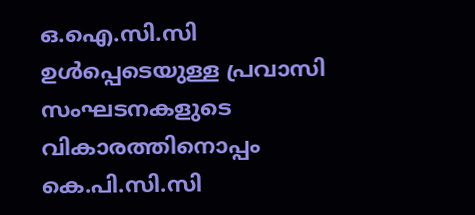ഒ.ഐ.സി.സി ഉള്‍പ്പെടെയുള്ള പ്രവാസി സംഘടനകളുടെ വികാരത്തിനൊപ്പം കെ.പി.സി.സി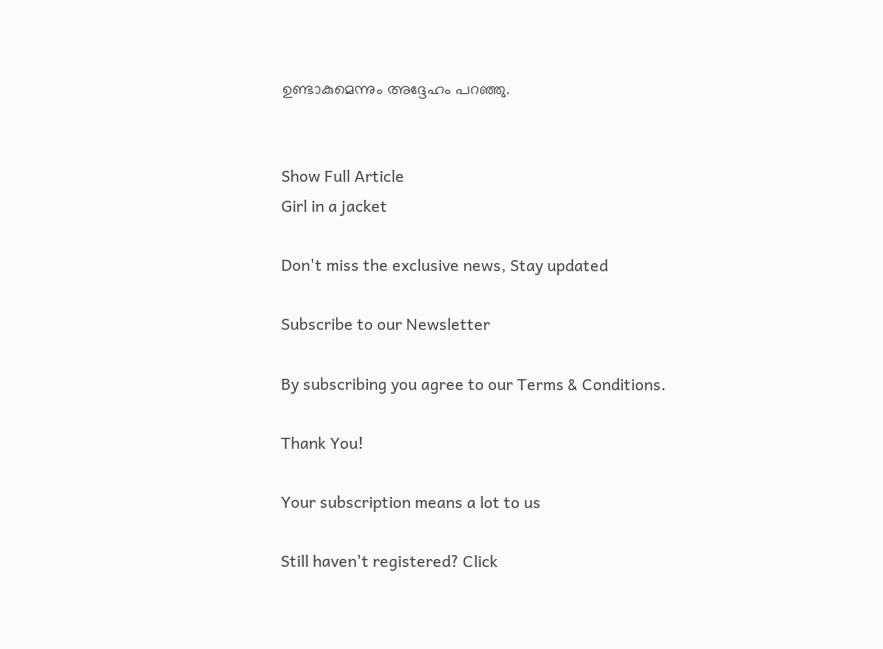ഉണ്ടാകുമെന്നും അദ്ദേഹം പറഞ്ഞു.


Show Full Article
Girl in a jacket

Don't miss the exclusive news, Stay updated

Subscribe to our Newsletter

By subscribing you agree to our Terms & Conditions.

Thank You!

Your subscription means a lot to us

Still haven't registered? Click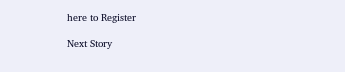here to Register

Next Story